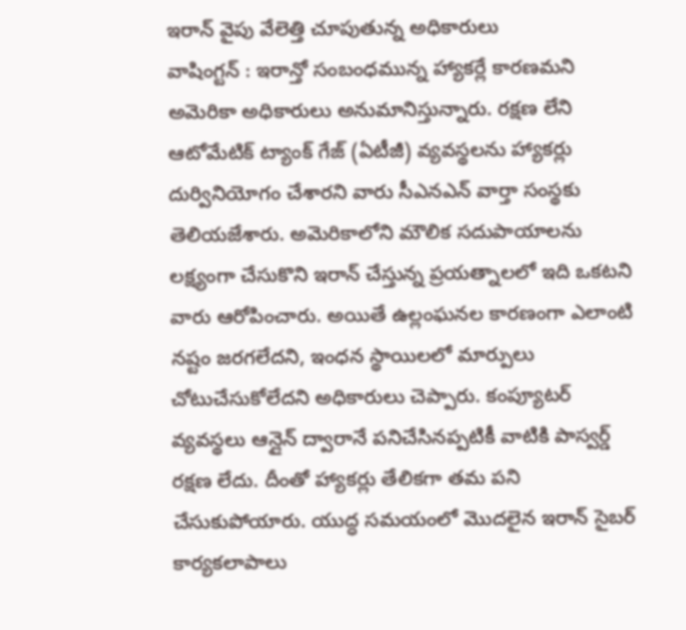ఇరాన్ వైపు వేలెత్తి చూపుతున్న అధికారులు
వాషింగ్టన్ : ఇరాన్తో సంబంధమున్న హ్యాకర్లే కారణమని అమెరికా అధికారులు అనుమానిస్తున్నారు. రక్షణ లేని ఆటోమేటిక్ ట్యాంక్ గేజ్ (ఏటీజీ) వ్యవస్థలను హ్యాకర్లు దుర్వినియోగం చేశారని వారు సీఎనఎన్ వార్తా సంస్థకు తెలియజేశారు. అమెరికాలోని మౌలిక సదుపాయాలను లక్ష్యంగా చేసుకొని ఇరాన్ చేస్తున్న ప్రయత్నాలలో ఇది ఒకటని వారు ఆరోపించారు. అయితే ఉల్లంఘనల కారణంగా ఎలాంటి నష్టం జరగలేదని, ఇంధన స్థాయిలలో మార్పులు చోటుచేసుకోలేదని అధికారులు చెప్పారు. కంప్యూటర్ వ్యవస్థలు ఆన్లైన్ ద్వారానే పనిచేసినప్పటికీ వాటికి పాస్వర్డ్ రక్షణ లేదు. దీంతో హ్యాకర్లు తేలికగా తమ పని చేసుకుపోయారు. యుద్ధ సమయంలో మొదలైన ఇరాన్ సైబర్ కార్యకలాపాలు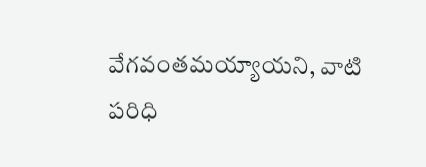వేగవంతమయ్యాయని, వాటి పరిధి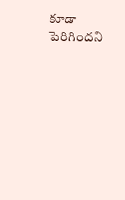కూడా పెరిగిందని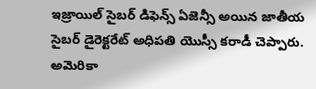ఇజ్రాయిల్ సైబర్ డిఫెన్స్ ఏజెన్సీ అయిన జాతీయ సైబర్ డైరెక్టరేట్ అధిపతి యొస్సీ కరాడీ చెప్పారు.
అమెరికా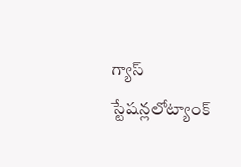గ్యాస్ స్టేషన్లలోట్యాంక్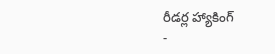రీడర్ల హ్యాకింగ్
-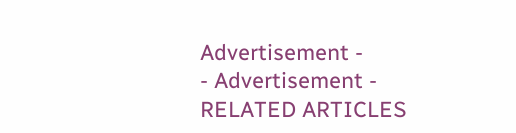Advertisement -
- Advertisement -
RELATED ARTICLES